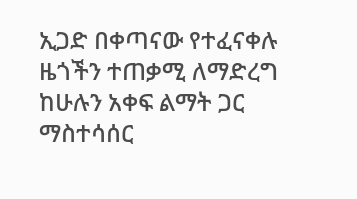ኢጋድ በቀጣናው የተፈናቀሉ ዜጎችን ተጠቃሚ ለማድረግ ከሁሉን አቀፍ ልማት ጋር ማስተሳሰር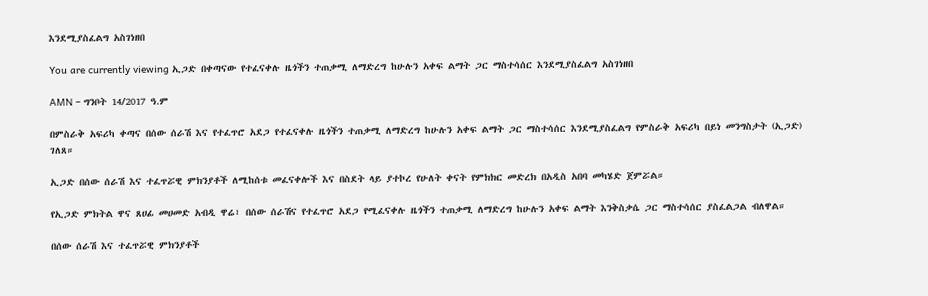እንደሚያስፈልግ አስገነዘበ

You are currently viewing ኢጋድ በቀጣናው የተፈናቀሉ ዜጎችን ተጠቃሚ ለማድረግ ከሁሉን አቀፍ ልማት ጋር ማስተሳሰር እንደሚያስፈልግ አስገነዘበ

AMN – ግንቦት 14/2017 ዓ.ም

በምስራቅ አፍሪካ ቀጣና በሰው ሰራሽ እና የተፈጥሮ አደጋ የተፈናቀሉ ዜጎችን ተጠቃሚ ለማድረግ ከሁሉን አቀፍ ልማት ጋር ማስተሳሰር እንደሚያስፈልግ የምስራቅ አፍሪካ በይነ መንግስታት (ኢጋድ) ገለጸ።

ኢጋድ በሰው ሰራሽ እና ተፈጥሯዊ ምክንያቶች ለሚከሰቱ መፈናቀሎች እና በስደት ላይ ያተኮረ የሁለት ቀናት የምክክር መድረክ በአዲስ አበባ መካሄድ ጀምሯል።

የኢጋድ ምክትል ዋና ጸሀፊ መሀመድ አብዲ ዋሬ፣ በሰው ሰራሽና የተፈጥሮ አደጋ የሚፈናቀሉ ዜጎችን ተጠቃሚ ለማድረግ ከሁሉን አቀፍ ልማት እንቅስቃሴ ጋር ማስተሳሰር ያስፈልጋል ብለዋል።

በሰው ሰራሽ እና ተፈጥሯዊ ምክንያቶች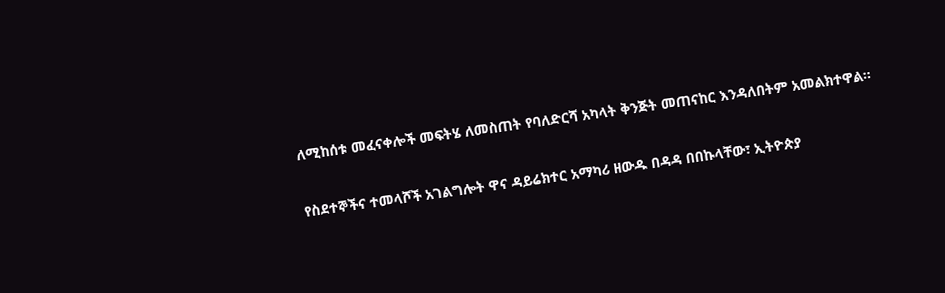ለሚከሰቱ መፈናቀሎች መፍትሄ ለመስጠት የባለድርሻ አካላት ቅንጅት መጠናከር እንዳለበትም አመልክተዋል።

የስደተኞችና ተመላሾች አገልግሎት ዋና ዳይሬክተር አማካሪ ዘውዱ በዳዳ በበኩላቸው፣ ኢትዮጵያ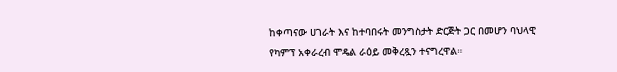ከቀጣናው ሀገራት እና ከተባበሩት መንግስታት ድርጅት ጋር በመሆን ባህላዊ የካምፕ አቀራረብ ሞዴል ራዕይ መቅረጿን ተናግረዋል።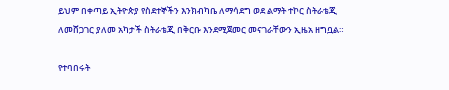ይህም በቀጣይ ኢትዮጵያ የስደተኞችን እንክብካቤ ለማሳደግ ወደ ልማት ተኮር ስትራቴጂ ለመሸጋገር ያለመ አካታች ስትራቴጂ በቅርቡ እንደሚጀመር መናገራቸውን ኢዜአ ዘግቧል።

የተባበሩት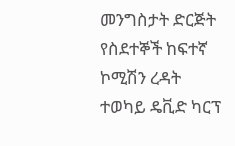መንግስታት ድርጅት የስደተኞች ከፍተኛ ኮሚሽን ረዳት ተወካይ ዴቪድ ካርፕ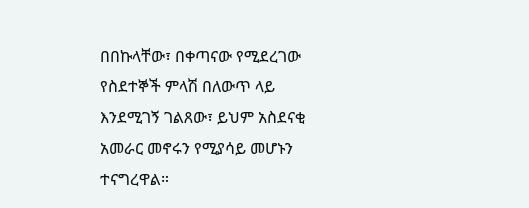በበኩላቸው፣ በቀጣናው የሚደረገው የስደተኞች ምላሽ በለውጥ ላይ እንደሚገኝ ገልጸው፣ ይህም አስደናቂ አመራር መኖሩን የሚያሳይ መሆኑን ተናግረዋል።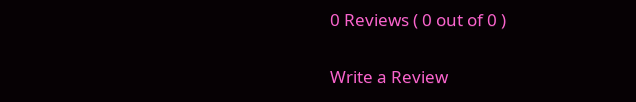0 Reviews ( 0 out of 0 )

Write a Review